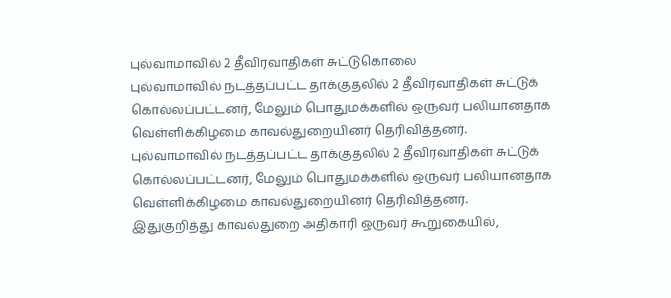புல்வாமாவில் 2 தீவிரவாதிகள் சுட்டுகொலை
புல்வாமாவில் நடத்தப்பட்ட தாக்குதலில் 2 தீவிரவாதிகள் சுட்டுக் கொல்லப்பட்டனர், மேலும் பொதுமக்களில் ஒருவர் பலியானதாக வெள்ளிக்கிழமை காவல்துறையினர் தெரிவித்தனர்.
புல்வாமாவில் நடத்தப்பட்ட தாக்குதலில் 2 தீவிரவாதிகள் சுட்டுக் கொல்லப்பட்டனர், மேலும் பொதுமக்களில் ஒருவர் பலியானதாக வெள்ளிக்கிழமை காவல்துறையினர் தெரிவித்தனர்.
இதுகுறித்து காவல்துறை அதிகாரி ஒருவர் கூறுகையில்,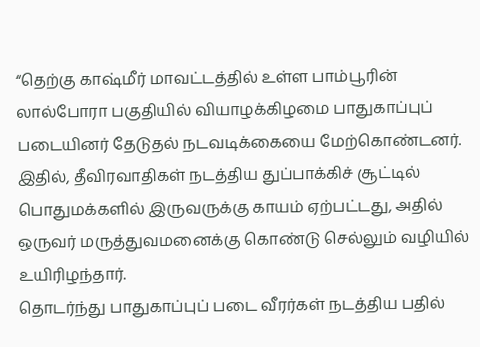“தெற்கு காஷ்மீர் மாவட்டத்தில் உள்ள பாம்பூரின் லால்போரா பகுதியில் வியாழக்கிழமை பாதுகாப்புப் படையினர் தேடுதல் நடவடிக்கையை மேற்கொண்டனர்.
இதில், தீவிரவாதிகள் நடத்திய துப்பாக்கிச் சூட்டில் பொதுமக்களில் இருவருக்கு காயம் ஏற்பட்டது, அதில் ஒருவர் மருத்துவமனைக்கு கொண்டு செல்லும் வழியில் உயிரிழந்தார்.
தொடர்ந்து பாதுகாப்புப் படை வீரர்கள் நடத்திய பதில்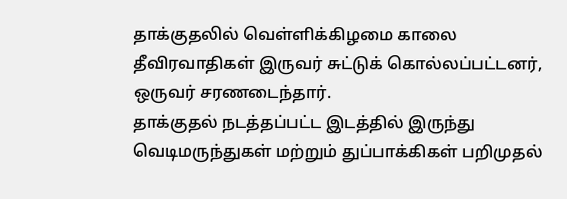தாக்குதலில் வெள்ளிக்கிழமை காலை தீவிரவாதிகள் இருவர் சுட்டுக் கொல்லப்பட்டனர், ஒருவர் சரணடைந்தார்.
தாக்குதல் நடத்தப்பட்ட இடத்தில் இருந்து வெடிமருந்துகள் மற்றும் துப்பாக்கிகள் பறிமுதல்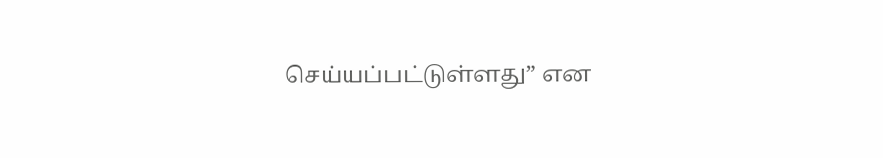செய்யப்பட்டுள்ளது” என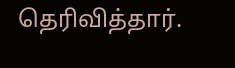தெரிவித்தார்.